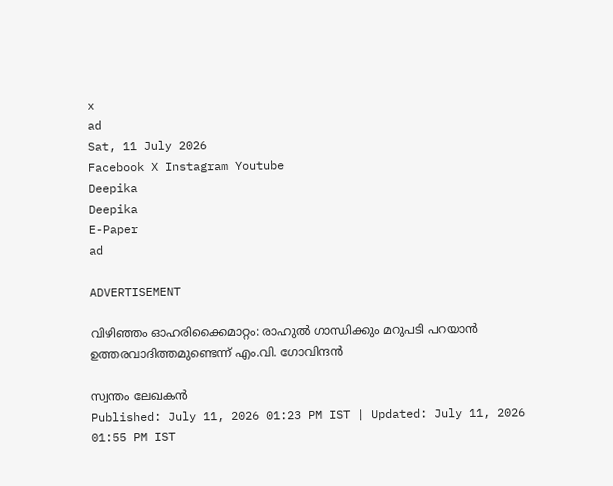x
ad
Sat, 11 July 2026
Facebook X Instagram Youtube
Deepika
Deepika
E-Paper
ad

ADVERTISEMENT

വിഴിഞ്ഞം ഓഹരിക്കൈമാറ്റം: രാഹുല്‍ ഗാന്ധിക്കും മറുപടി പറയാന്‍ ഉത്തരവാദിത്തമുണ്ടെന്ന് എം.വി. ഗോവിന്ദന്‍

സ്വന്തം ലേഖകൻ
Published: July 11, 2026 01:23 PM IST | Updated: July 11, 2026 01:55 PM IST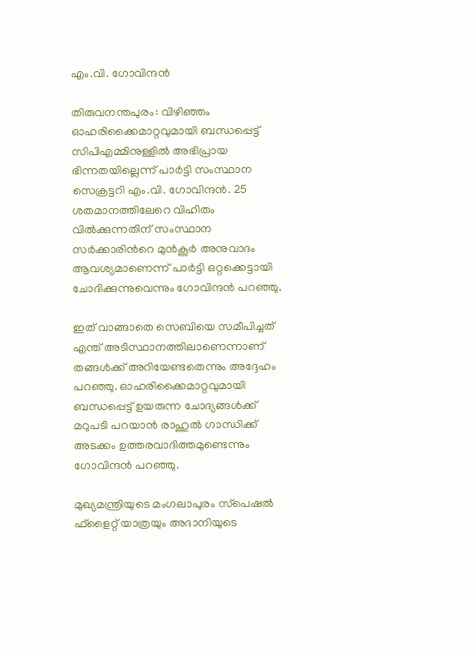എം.വി. ഗോവിന്ദൻ

തിരുവനന്തപുരം: വിഴിഞ്ഞം ഓഹരിക്കൈമാറ്റവുമായി ബന്ധപ്പെട്ട് സിപിഎമ്മിനുള്ളില്‍ അഭിപ്രായ ഭിന്നതയില്ലെന്ന് പാർട്ടി സംസ്ഥാന സെക്രട്ടറി എം.വി. ഗോവിന്ദന്‍. 25 ശതമാനത്തിലേറെ വിഹിതം വില്‍ക്കുന്നതിന് സംസ്ഥാന സര്‍ക്കാരിന്‍റെ മുന്‍കൂര്‍ അനുവാദം ആവശ്യമാണെന്ന് പാര്‍ട്ടി ഒറ്റക്കെട്ടായി ചോദിക്കുന്നുവെന്നും ഗോവിന്ദന്‍ പറഞ്ഞു.

ഇത് വാങ്ങാതെ സെബിയെ സമീപിച്ചത് എന്ത് അടിസ്ഥാനത്തിലാണെന്നാണ് തങ്ങള്‍ക്ക് അറിയേണ്ടതെന്നും അദ്ദേഹം പറഞ്ഞു. ഓഹരിക്കൈമാറ്റവുമായി ബന്ധപ്പെട്ട് ഉയരുന്ന ചോദ്യങ്ങള്‍ക്ക് മറുപടി പറയാന്‍ രാഹുല്‍ ഗാന്ധിക്ക് അടക്കം ഉത്തരവാദിത്തമുണ്ടെന്നും ഗോവിന്ദൻ പറഞ്ഞു.

മുഖ്യമന്ത്രിയുടെ മംഗലാപുരം സ്‌പെഷല്‍ ഫ്‌ളൈറ്റ് യാത്രയും അദാനിയുടെ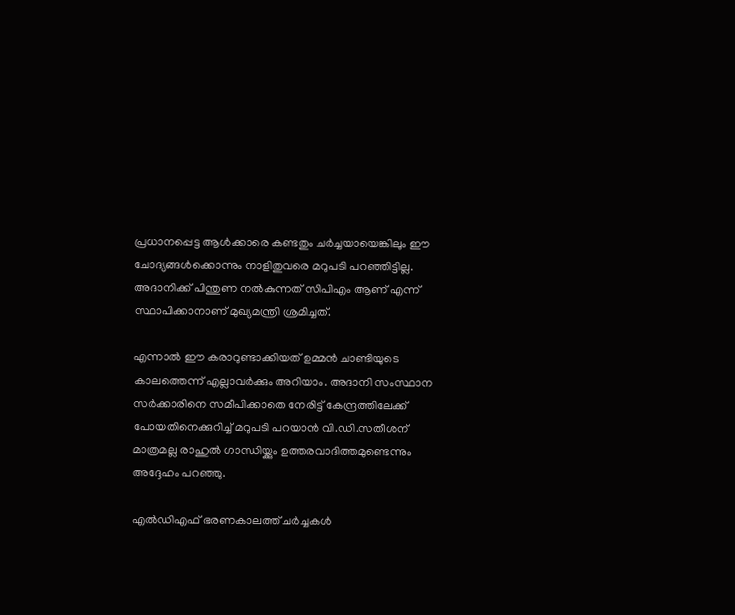പ്രധാനപ്പെട്ട ആള്‍ക്കാരെ കണ്ടതും ചര്‍ച്ചയായെങ്കിലും ഈ ചോദ്യങ്ങള്‍ക്കൊന്നും നാളിതുവരെ മറുപടി പറഞ്ഞിട്ടില്ല. അദാനിക്ക് പിന്തുണ നല്‍കുന്നത് സിപിഎം ആണ് എന്ന് സ്ഥാപിക്കാനാണ് മുഖ്യമന്ത്രി ശ്രമിച്ചത്.

എന്നാല്‍ ഈ കരാറുണ്ടാക്കിയത് ഉമ്മന്‍ ചാണ്ടിയുടെ കാലത്തെന്ന് എല്ലാവര്‍ക്കും അറിയാം. അദാനി സംസ്ഥാന സര്‍ക്കാരിനെ സമീപിക്കാതെ നേരിട്ട് കേന്ദ്രത്തിലേക്ക് പോയതിനെക്കുറിച്ച് മറുപടി പറയാന്‍ വി.ഡി.സതീശന് മാത്രമല്ല രാഹുല്‍ ഗാന്ധിയ്ക്കും ഉത്തരവാദിത്തമുണ്ടെന്നും അദ്ദേഹം പറഞ്ഞു.

എല്‍ഡിഎഫ് ഭരണകാലത്ത് ചര്‍ച്ചകള്‍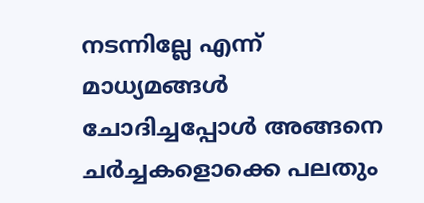നടന്നില്ലേ എന്ന് മാധ്യമങ്ങള്‍ ചോദിച്ചപ്പോള്‍ അങ്ങനെ ചര്‍ച്ചകളൊക്കെ പലതും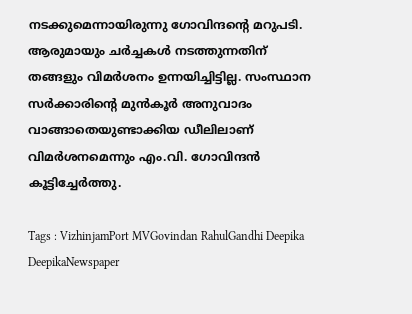നടക്കുമെന്നായിരുന്നു ഗോവിന്ദന്‍റെ മറുപടി. ആരുമായും ചര്‍ച്ചകള്‍ നടത്തുന്നതിന് തങ്ങളും വിമര്‍ശനം ഉന്നയിച്ചിട്ടില്ല. സംസ്ഥാന സര്‍ക്കാരിന്‍റെ മുന്‍കൂര്‍ അനുവാദം വാങ്ങാതെയുണ്ടാക്കിയ ഡീലിലാണ് വിമര്‍ശനമെന്നും എം.വി. ഗോവിന്ദൻ കൂട്ടിച്ചേര്‍ത്തു.

Tags : VizhinjamPort MVGovindan RahulGandhi Deepika DeepikaNewspaper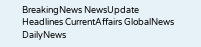BreakingNews NewsUpdate Headlines CurrentAffairs GlobalNews DailyNews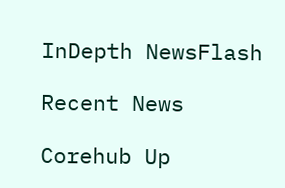InDepth NewsFlash

Recent News

Corehub Up